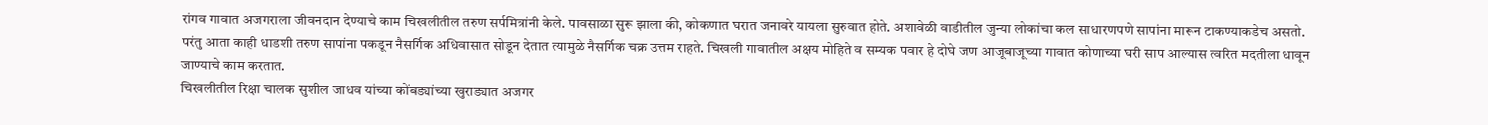रांगव गावात अजगराला जीवनदान देण्याचे काम चिखलीतील तरुण सर्पमित्रांनी केले. पावसाळा सुरू झाला की, कोकणात घरात जनावरे यायला सुरुवात होते. अशावेळी वाडीतील जुन्या लोकांचा कल साधारणपणे सापांना मारून टाकण्याकडेच असतो. परंतु आता काही धाडशी तरुण सापांना पकडून नैसर्गिक अधिवासात सोडून देतात त्यामुळे नैसर्गिक चक्र उत्तम राहते. चिखली गावातील अक्षय मोहिते व सम्यक पवार हे दोघे जण आजूबाजूच्या गावात कोणाच्या घरी साप आल्यास त्वरित मदतीला धावून जाण्याचे काम करतात.
चिखलीतील रिक्षा चालक सुशील जाधव यांच्या कोंबड्यांच्या खुराड्यात अजगर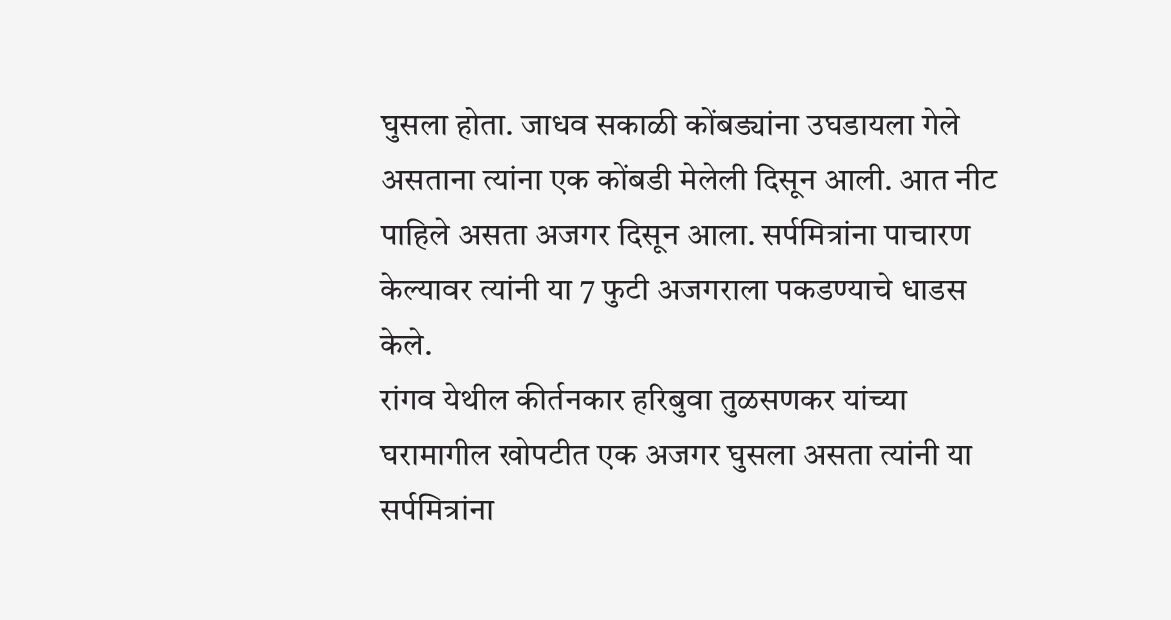घुसला होता. जाधव सकाळी कोंबड्यांना उघडायला गेले असताना त्यांना एक कोंबडी मेलेली दिसून आली. आत नीट पाहिले असता अजगर दिसून आला. सर्पमित्रांना पाचारण केल्यावर त्यांनी या 7 फुटी अजगराला पकडण्याचे धाडस केले.
रांगव येथील कीर्तनकार हरिबुवा तुळसणकर यांच्या घरामागील खोपटीत एक अजगर घुसला असता त्यांनी या सर्पमित्रांना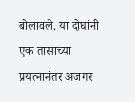बोलावले. या दोघांनी एक तासाच्या प्रयत्नानंतर अजगर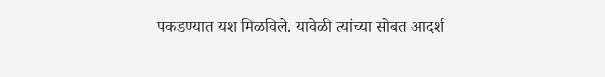पकडण्यात यश मिळविले. यावेळी त्यांच्या सोबत आदर्श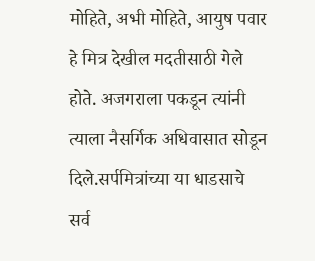मोहिते, अभी मोहिते, आयुष पवार हे मित्र देखील मदतीसाठी गेले होते. अजगराला पकडून त्यांनी त्याला नैसर्गिक अधिवासात सोडून दिले.सर्पमित्रांच्या या धाडसाचे सर्व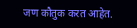जण कौतुक करत आहेत.